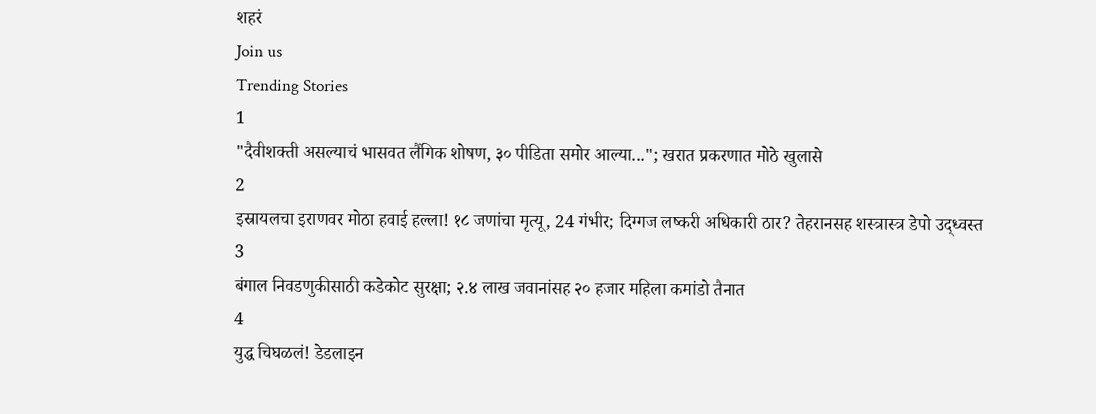शहरं
Join us
Trending Stories
1
"दैवीशक्ती असल्याचं भासवत लैंगिक शोषण, ३० पीडिता समोर आल्या..."; खरात प्रकरणात मोठे खुलासे
2
इस्रायलचा इराणवर मोठा हवाई हल्ला! १८ जणांचा मृत्यू, 24 गंभीर; दिग्गज लष्करी अधिकारी ठार? तेहरानसह शस्त्रास्त्र डेपो उद्ध्वस्त
3
बंगाल निवडणुकीसाठी कडेकोट सुरक्षा; २.४ लाख जवानांसह २० हजार महिला कमांडो तैनात
4
युद्ध चिघळलं! डेडलाइन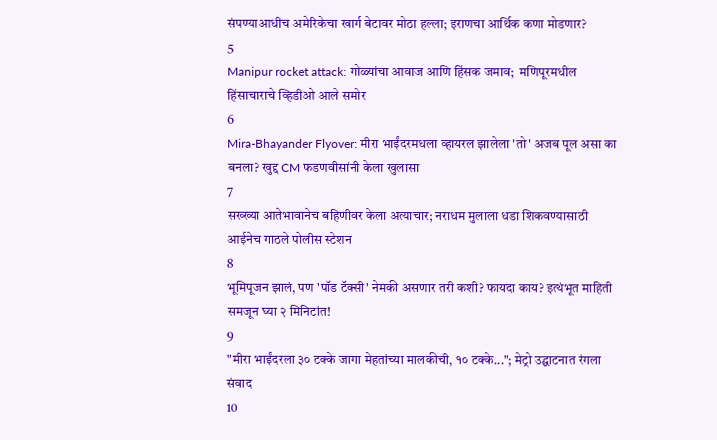संपण्याआधीच अमेरिकेचा खार्ग बेटावर मोठा हल्ला; इराणचा आर्थिक कणा मोडणार?
5
Manipur rocket attack: गोळ्यांचा आवाज आणि हिंसक जमाव;  मणिपूरमधील हिंसाचाराचे व्हिडीओ आले समोर
6
Mira-Bhayander Flyover: मीरा भाईंदरमधला व्हायरल झालेला 'तो' अजब पूल असा का बनला? खुद्द CM फडणवीसांनी केला खुलासा
7
सख्ख्या आतेभावानेच बहिणीवर केला अत्याचार; नराधम मुलाला धडा शिकवण्यासाठी आईनेच गाठले पोलीस स्टेशन
8
भूमिपूजन झालं, पण 'पॉड टॅक्सी' नेमकी असणार तरी कशी? फायदा काय? इत्थंभूत माहिती समजून घ्या २ मिनिटांत!
9
"मीरा भाईंदरला ३० टक्के जागा मेहतांच्या मालकीची, १० टक्के..."; मेट्रो उद्घाटनात रंगला संवाद
10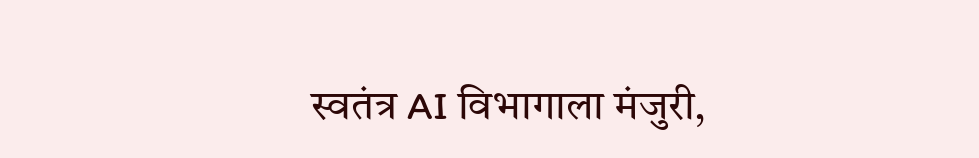स्वतंत्र AI विभागाला मंजुरी,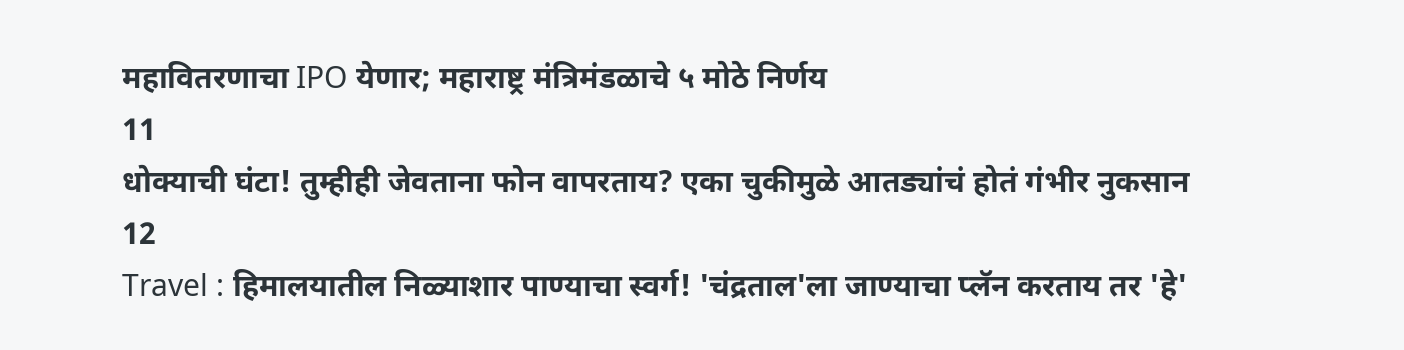महावितरणाचा IPO येणार; महाराष्ट्र मंत्रिमंडळाचे ५ मोठे निर्णय
11
धोक्याची घंटा! तुम्हीही जेवताना फोन वापरताय? एका चुकीमुळे आतड्यांचं होतं गंभीर नुकसान
12
Travel : हिमालयातील निळ्याशार पाण्याचा स्वर्ग! 'चंद्रताल'ला जाण्याचा प्लॅन करताय तर 'हे'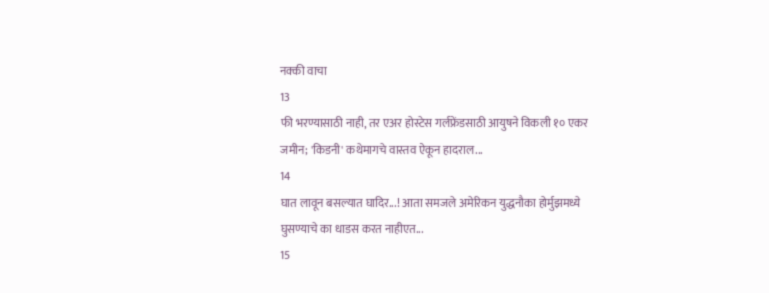नक्की वाचा
13
फी भरण्यासाठी नाही, तर एअर होस्टेस गर्लफ्रेंडसाठी आयुषने विकली १० एकर जमीन; 'किडनी' कथेमागचे वास्तव ऐकून हादराल...
14
घात लावून बसल्यात घादिर...! आता समजले अमेरिकन युद्धनौका होर्मुझमध्ये घुसण्याचे का धाडस करत नाहीएत...
15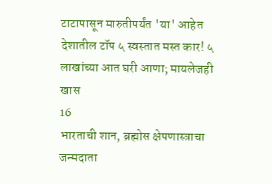टाटापासून मारुतीपर्यंत 'या' आहेत देशातील टॉप ५ स्वस्तात मस्त कार! ५ लाखांच्या आत घरी आणा; मायलेजही खास
16
भारताची शान, ब्रह्मोस क्षेपणास्त्राचा जन्मदाता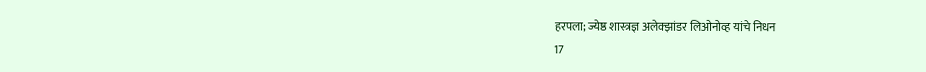हरपला; ज्येष्ठ शास्त्रज्ञ अलेक्झांडर लिओनोव्ह यांचे निधन
17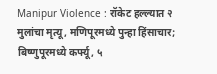Manipur Violence : रॉकेट हल्ल्यात २ मुलांचा मृत्यू, मणिपूरमध्ये पुन्हा हिंसाचार; बिष्णुपूरमध्ये कर्फ्यू, ५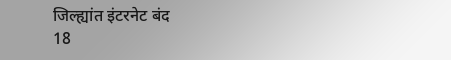जिल्ह्यांत इंटरनेट बंद
18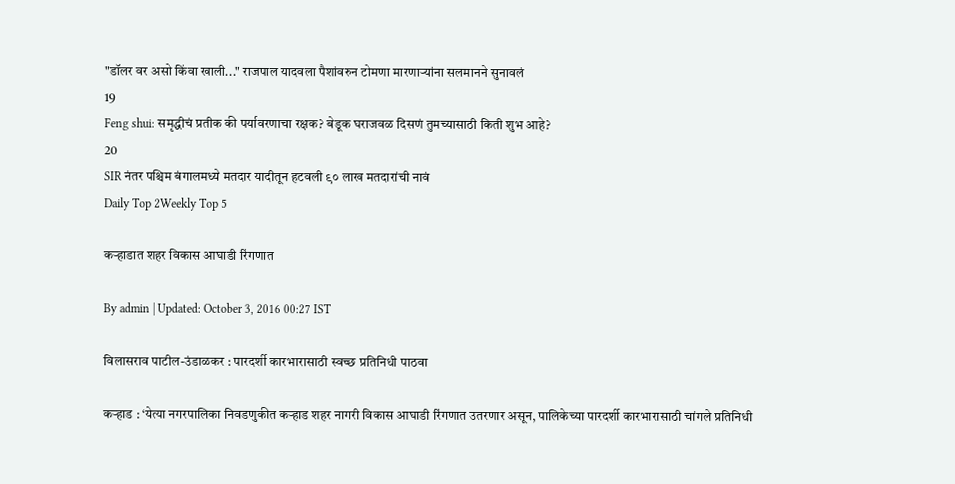"डॉलर वर असो किंवा खाली..." राजपाल यादवला पैशांवरुन टोमणा मारणाऱ्यांना सलमानने सुनावलं
19
Feng shui: समृद्धीचं प्रतीक की पर्यावरणाचा रक्षक? बेडूक घराजवळ दिसणं तुमच्यासाठी किती शुभ आहे?
20
SIR नंतर पश्चिम बंगालमध्ये मतदार यादीतून हटवली ९० लाख मतदारांची नावं
Daily Top 2Weekly Top 5

कऱ्हाडात शहर विकास आघाडी रिंगणात

By admin | Updated: October 3, 2016 00:27 IST

विलासराव पाटील-उंडाळकर : पारदर्शी कारभारासाठी स्वच्छ प्रतिनिधी पाठवा

कऱ्हाड : ‘येत्या नगरपालिका निवडणुकीत कऱ्हाड शहर नागरी विकास आघाडी रिंगणात उतरणार असून, पालिकेच्या पारदर्शी कारभारासाठी चांगले प्रतिनिधी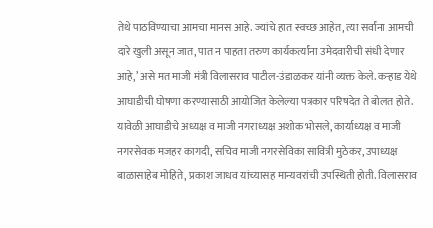तेथे पाठविण्याचा आमचा मानस आहे. ज्यांचे हात स्वच्छ आहेत, त्या सर्वांना आमची दारे खुली असून जात, पात न पाहता तरुण कार्यकर्त्यांना उमेदवारीची संधी देणार आहे,’ असे मत माजी मंत्री विलासराव पाटील-उंडाळकर यांनी व्यक्त केले. कऱ्हाड येथे आघाडीची घोषणा करण्यासाठी आयोजित केलेल्या पत्रकार परिषदेत ते बोलत होते. यावेळी आघाडीचे अध्यक्ष व माजी नगराध्यक्ष अशोक भोसले, कार्याध्यक्ष व माजी नगरसेवक मजहर कागदी, सचिव माजी नगरसेविका सावित्री मुठेकर, उपाध्यक्ष बाळासाहेब मोहिते, प्रकाश जाधव यांच्यासह मान्यवरांची उपस्थिती होती. विलासराव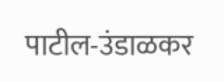पाटील-उंडाळकर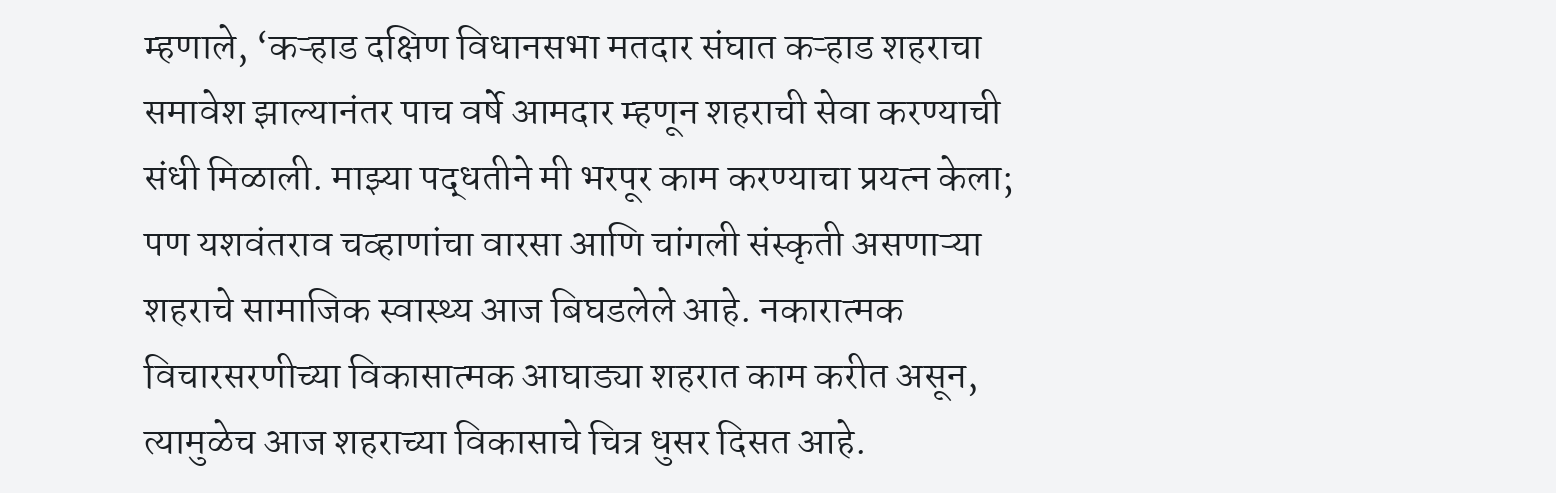म्हणाले, ‘कऱ्हाड दक्षिण विधानसभा मतदार संघात कऱ्हाड शहराचा समावेश झाल्यानंतर पाच वर्षे आमदार म्हणून शहराची सेवा करण्याची संधी मिळाली. माझ्या पद्धतीने मी भरपूर काम करण्याचा प्रयत्न केला; पण यशवंतराव चव्हाणांचा वारसा आणि चांगली संस्कृती असणाऱ्या शहराचे सामाजिक स्वास्थ्य आज बिघडलेले आहे. नकारात्मक विचारसरणीच्या विकासात्मक आघाड्या शहरात काम करीत असून, त्यामुळेच आज शहराच्या विकासाचे चित्र धुसर दिसत आहे.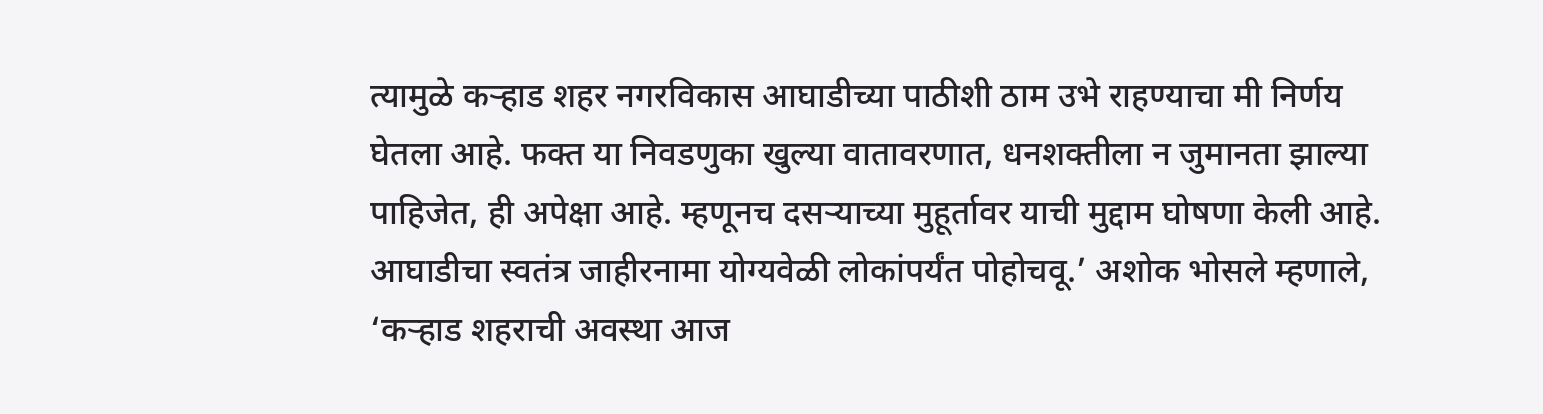त्यामुळे कऱ्हाड शहर नगरविकास आघाडीच्या पाठीशी ठाम उभे राहण्याचा मी निर्णय घेतला आहे. फक्त या निवडणुका खुल्या वातावरणात, धनशक्तीला न जुमानता झाल्या पाहिजेत, ही अपेक्षा आहे. म्हणूनच दसऱ्याच्या मुहूर्तावर याची मुद्दाम घोषणा केली आहे. आघाडीचा स्वतंत्र जाहीरनामा योग्यवेळी लोकांपर्यंत पोहोचवू.’ अशोक भोसले म्हणाले, ‘कऱ्हाड शहराची अवस्था आज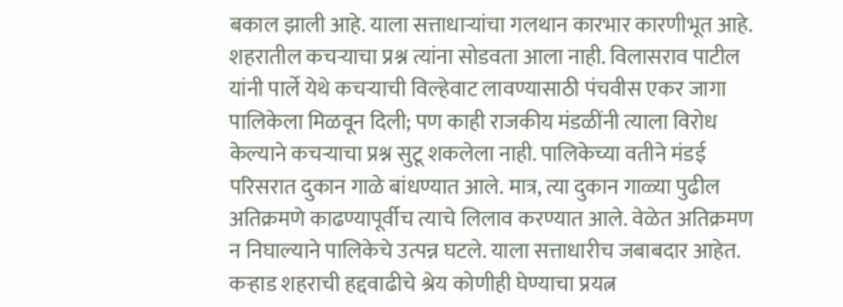बकाल झाली आहे. याला सत्ताधाऱ्यांचा गलथान कारभार कारणीभूत आहे. शहरातील कचऱ्याचा प्रश्न त्यांना सोडवता आला नाही. विलासराव पाटील यांनी पार्ले येथे कचऱ्याची विल्हेवाट लावण्यासाठी पंचवीस एकर जागा पालिकेला मिळवून दिली; पण काही राजकीय मंडळींनी त्याला विरोध केल्याने कचऱ्याचा प्रश्न सुटू शकलेला नाही. पालिकेच्या वतीने मंडई परिसरात दुकान गाळे बांधण्यात आले. मात्र, त्या दुकान गाळ्या पुढील अतिक्रमणे काढण्यापूर्वीच त्याचे लिलाव करण्यात आले. वेळेत अतिक्रमण न निघाल्याने पालिकेचे उत्पन्न घटले. याला सत्ताधारीच जबाबदार आहेत. कऱ्हाड शहराची हद्दवाढीचे श्रेय कोणीही घेण्याचा प्रयत्न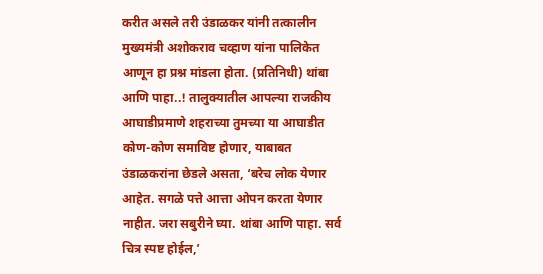करीत असले तरी उंडाळकर यांनी तत्कालीन मुख्यमंत्री अशोकराव चव्हाण यांना पालिकेत आणून हा प्रश्न मांडला होता. (प्रतिनिधी) थांबा आणि पाहा..! तालुक्यातील आपल्या राजकीय आघाडीप्रमाणे शहराच्या तुमच्या या आघाडीत कोण-कोण समाविष्ट होणार, याबाबत उंडाळकरांना छेडले असता, ‘बरेच लोक येणार आहेत. सगळे पत्ते आत्ता ओपन करता येणार नाहीत. जरा सबुरीने घ्या. थांबा आणि पाहा. सर्व चित्र स्पष्ट होईल,’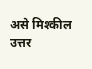असे मिश्कील उत्तर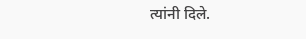त्यांनी दिले.